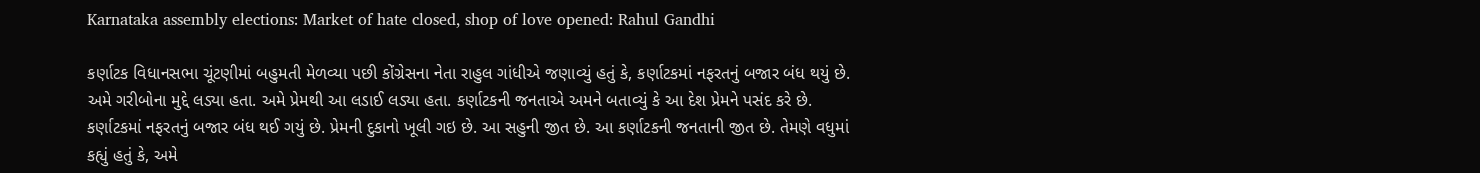Karnataka assembly elections: Market of hate closed, shop of love opened: Rahul Gandhi

કર્ણાટક વિધાનસભા ચૂંટણીમાં બહુમતી મેળવ્યા પછી કોંગ્રેસના નેતા રાહુલ ગાંધીએ જણાવ્યું હતું કે, કર્ણાટકમાં નફરતનું બજાર બંધ થયું છે. અમે ગરીબોના મુદ્દે લડ્યા હતા. અમે પ્રેમથી આ લડાઈ લડ્યા હતા. કર્ણાટકની જનતાએ અમને બતાવ્યું કે આ દેશ પ્રેમને પસંદ કરે છે. કર્ણાટકમાં નફરતનું બજાર બંધ થઈ ગયું છે. પ્રેમની દુકાનો ખૂલી ગઇ છે. આ સહુની જીત છે. આ કર્ણાટકની જનતાની જીત છે. તેમણે વધુમાં કહ્યું હતું કે, અમે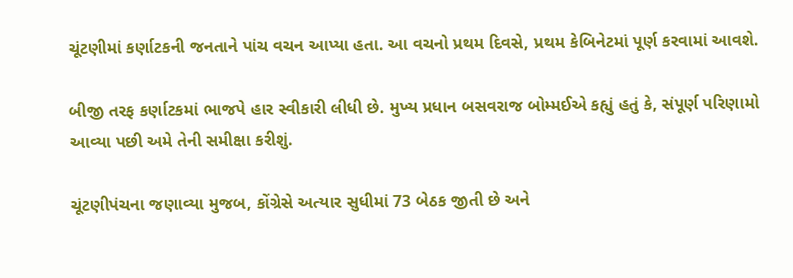ચૂંટણીમાં કર્ણાટકની જનતાને પાંચ વચન આપ્યા હતા. આ વચનો પ્રથમ દિવસે, પ્રથમ કેબિનેટમાં પૂર્ણ કરવામાં આવશે.

બીજી તરફ કર્ણાટકમાં ભાજપે હાર સ્વીકારી લીધી છે. મુખ્ય પ્રધાન બસવરાજ બોમ્મઈએ કહ્યું હતું કે, સંપૂર્ણ પરિણામો આવ્યા પછી અમે તેની સમીક્ષા કરીશું.

ચૂંટણીપંચના જણાવ્યા મુજબ, કોંગ્રેસે અત્યાર સુધીમાં 73 બેઠક જીતી છે અને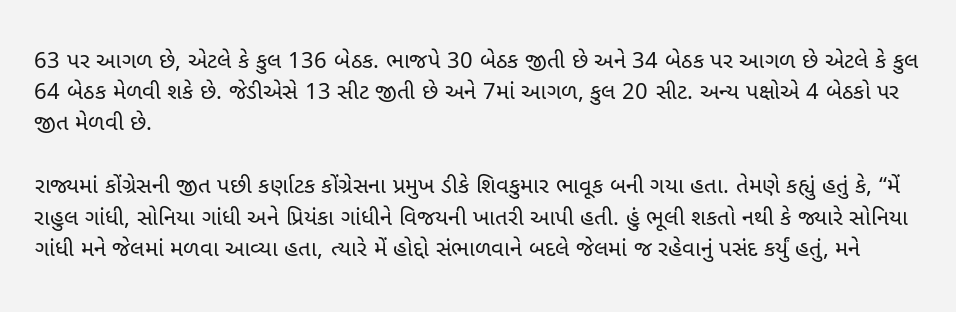63 પર આગળ છે, એટલે કે કુલ 136 બેઠક. ભાજપે 30 બેઠક જીતી છે અને 34 બેઠક પર આગળ છે એટલે કે કુલ 64 બેઠક મેળવી શકે છે. જેડીએસે 13 સીટ જીતી છે અને 7માં આગળ, કુલ 20 સીટ. અન્ય પક્ષોએ 4 બેઠકો પર જીત મેળવી છે.

રાજ્યમાં કોંગ્રેસની જીત પછી કર્ણાટક કોંગ્રેસના પ્રમુખ ડીકે શિવકુમાર ભાવૂક બની ગયા હતા. તેમણે કહ્યું હતું કે, “મેં રાહુલ ગાંધી, સોનિયા ગાંધી અને પ્રિયંકા ગાંધીને વિજયની ખાતરી આપી હતી. હું ભૂલી શકતો નથી કે જ્યારે સોનિયા ગાંધી મને જેલમાં મળવા આવ્યા હતા, ત્યારે મેં હોદ્દો સંભાળવાને બદલે જેલમાં જ રહેવાનું પસંદ કર્યું હતું, મને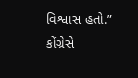વિશ્વાસ હતો.” કોંગ્રેસે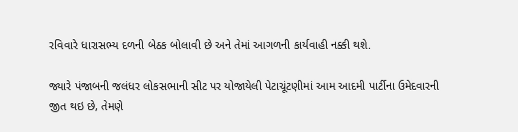રવિવારે ધારાસભ્ય દળની બેઠક બોલાવી છે અને તેમાં આગળની કાર્યવાહી નક્કી થશે.

જ્યારે પંજાબની જલંધર લોકસભાની સીટ પર યોજાયેલી પેટાચૂંટણીમાં આમ આદમી પાર્ટીના ઉમેદવારની જીત થઇ છે, તેમણે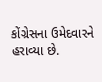કોંગ્રેસના ઉમેદવારને હરાવ્યા છે.